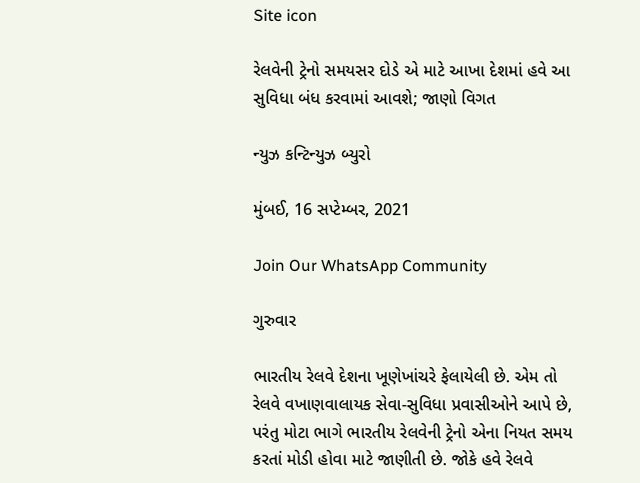Site icon

રેલવેની ટ્રેનો સમયસર દોડે એ માટે આખા દેશમાં હવે આ સુવિધા બંધ કરવામાં આવશે; જાણો વિગત

ન્યુઝ કન્ટિન્યુઝ બ્યુરો

મુંબઈ, 16 સપ્ટેમ્બર, 2021

Join Our WhatsApp Community

ગુરુવાર

ભારતીય રેલવે દેશના ખૂણેખાંચરે ફેલાયેલી છે. એમ તો રેલવે વખાણવાલાયક સેવા-સુવિધા પ્રવાસીઓને આપે છે, પરંતુ મોટા ભાગે ભારતીય રેલવેની ટ્રેનો એના નિયત સમય કરતાં મોડી હોવા માટે જાણીતી છે. જોકે હવે રેલવે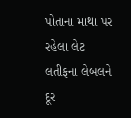પોતાના માથા પર રહેલા લેટ લતીફના લેબલને દૂર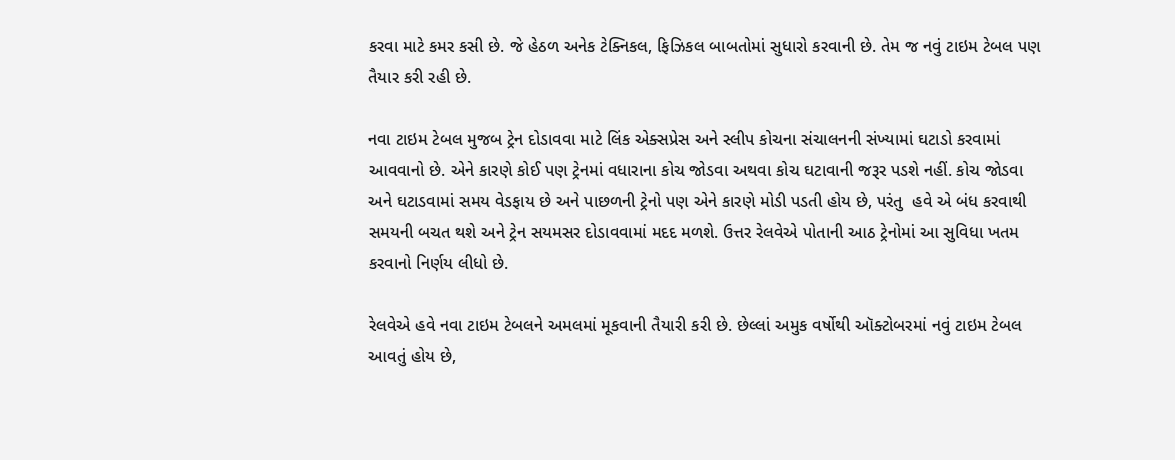કરવા માટે કમર કસી છે. જે હેઠળ અનેક ટેક્નિકલ, ફિઝિકલ બાબતોમાં સુધારો કરવાની છે. તેમ જ નવું ટાઇમ ટેબલ પણ તૈયાર કરી રહી છે.

નવા ટાઇમ ટેબલ મુજબ ટ્રેન દોડાવવા માટે લિંક એક્સપ્રેસ અને સ્લીપ કોચના સંચાલનની સંખ્યામાં ઘટાડો કરવામાં  આવવાનો છે. એને કારણે કોઈ પણ ટ્રેનમાં વધારાના કોચ જોડવા અથવા કોચ ઘટાવાની જરૂર પડશે નહીં. કોચ જોડવા અને ઘટાડવામાં સમય વેડફાય છે અને પાછળની ટ્રેનો પણ એને કારણે મોડી પડતી હોય છે, પરંતુ  હવે એ બંધ કરવાથી સમયની બચત થશે અને ટ્રેન સયમસર દોડાવવામાં મદદ મળશે. ઉત્તર રેલવેએ પોતાની આઠ ટ્રેનોમાં આ સુવિધા ખતમ કરવાનો નિર્ણય લીધો છે.

રેલવેએ હવે નવા ટાઇમ ટેબલને અમલમાં મૂકવાની તૈયારી કરી છે. છેલ્લાં અમુક વર્ષોથી ઑક્ટોબરમાં નવું ટાઇમ ટેબલ આવતું હોય છે,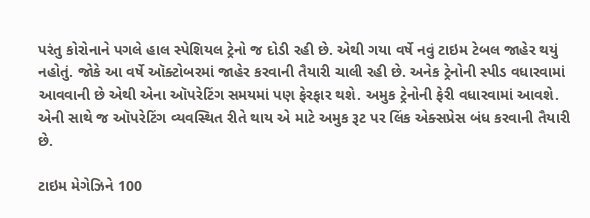પરંતુ કોરોનાને પગલે હાલ સ્પેશિયલ ટ્રેનો જ દોડી રહી છે. એથી ગયા વર્ષે નવું ટાઇમ ટેબલ જાહેર થયું નહોતું. જોકે આ વર્ષે ઑક્ટોબરમાં જાહેર કરવાની તૈયારી ચાલી રહી છે. અનેક ટ્રેનોની સ્પીડ વધારવામાં આવવાની છે એથી એના ઑપરેટિંગ સમયમાં પણ ફેરફાર થશે. અમુક ટ્રેનોની ફેરી વધારવામાં આવશે. એની સાથે જ ઑપરેટિંગ વ્યવસ્થિત રીતે થાય એ માટે અમુક રૂટ પર લિંક એક્સપ્રેસ બંધ કરવાની તૈયારી છે.

ટાઇમ મેગેઝિને 100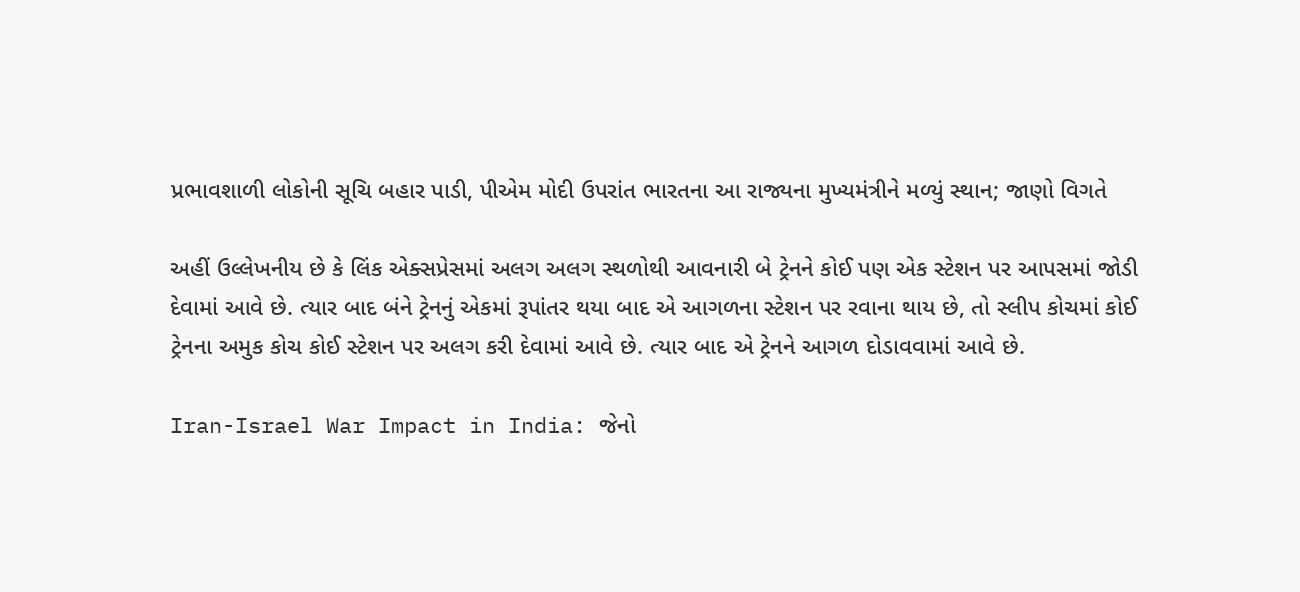પ્રભાવશાળી લોકોની સૂચિ બહાર પાડી, પીએમ મોદી ઉપરાંત ભારતના આ રાજ્યના મુખ્યમંત્રીને મળ્યું સ્થાન; જાણો વિગતે

અહીં ઉલ્લેખનીય છે કે લિંક એક્સપ્રેસમાં અલગ અલગ સ્થળોથી આવનારી બે ટ્રેનને કોઈ પણ એક સ્ટેશન પર આપસમાં જોડી દેવામાં આવે છે. ત્યાર બાદ બંને ટ્રેનનું એકમાં રૂપાંતર થયા બાદ એ આગળના સ્ટેશન પર રવાના થાય છે, તો સ્લીપ કોચમાં કોઈ ટ્રેનના અમુક કોચ કોઈ સ્ટેશન પર અલગ કરી દેવામાં આવે છે. ત્યાર બાદ એ ટ્રેનને આગળ દોડાવવામાં આવે છે.

Iran-Israel War Impact in India: જેનો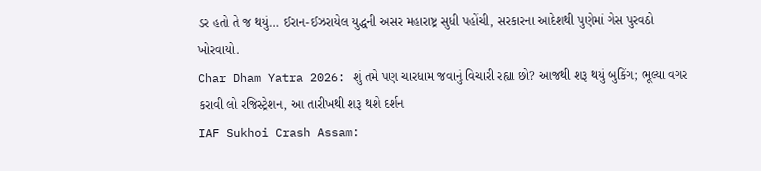ડર હતો તે જ થયું… ઈરાન-ઈઝરાયેલ યુદ્ધની અસર મહારાષ્ટ્ર સુધી પહોંચી, સરકારના આદેશથી પુણેમાં ગેસ પુરવઠો ખોરવાયો.
Char Dham Yatra 2026: શું તમે પણ ચારધામ જવાનું વિચારી રહ્યા છો? આજથી શરૂ થયું બુકિંગ; ભૂલ્યા વગર કરાવી લો રજિસ્ટ્રેશન, આ તારીખથી શરૂ થશે દર્શન
IAF Sukhoi Crash Assam: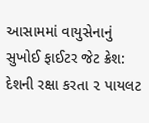આસામમાં વાયુસેનાનું સુખોઈ ફાઈટર જેટ ક્રેશ: દેશની રક્ષા કરતા ૨ પાયલટ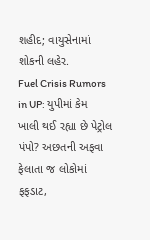શહીદ; વાયુસેનામાં શોકની લહેર.
Fuel Crisis Rumors in UP: યુપીમાં કેમ ખાલી થઈ રહ્યા છે પેટ્રોલ પંપો? અછતની અફવા ફેલાતા જ લોકોમાં ફફડાટ,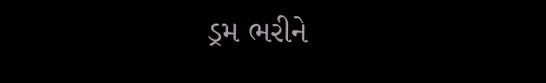ડ્રમ ભરીને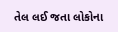તેલ લઈ જતા લોકોના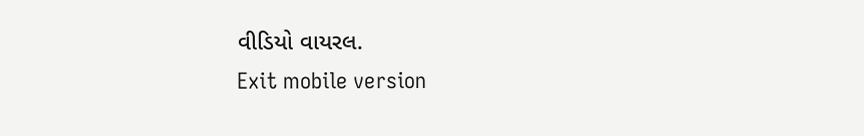વીડિયો વાયરલ.
Exit mobile version